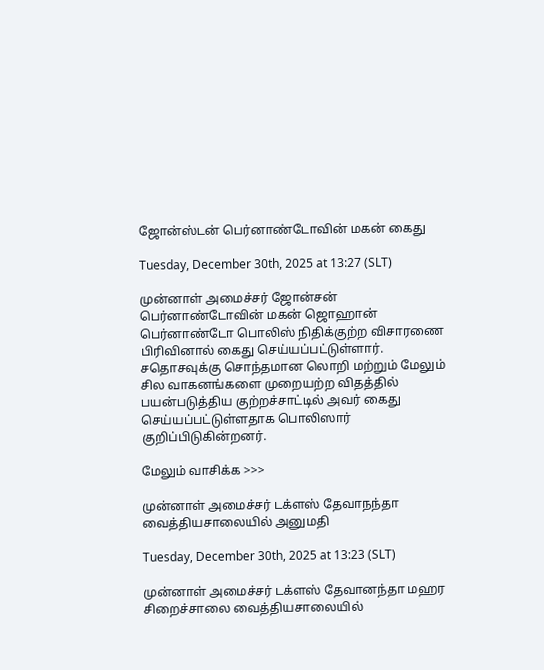ஜோன்ஸ்டன் பெர்னாண்டோவின் மகன் கைது

Tuesday, December 30th, 2025 at 13:27 (SLT)

முன்னாள் அமைச்சர் ஜோன்சன் பெர்னாண்டோவின் மகன் ஜொஹான் பெர்னாண்டோ பொலிஸ் நிதிக்குற்ற விசாரணை பிரிவினால் கைது செய்யப்பட்டுள்ளார். சதொசவுக்கு சொந்தமான லொறி மற்றும் மேலும் சில வாகனங்களை முறையற்ற விதத்தில் பயன்படுத்திய குற்றச்சாட்டில் அவர் கைது செய்யப்பட்டுள்ளதாக பொலிஸார் குறிப்பிடுகின்றனர்.

மேலும் வாசிக்க >>>

முன்னாள் அமைச்சர் டக்ளஸ் தேவாநந்தா வைத்தியசாலையில் அனுமதி

Tuesday, December 30th, 2025 at 13:23 (SLT)

முன்னாள் அமைச்சர் டக்ளஸ் தேவானந்தா மஹர சிறைச்சாலை வைத்தியசாலையில்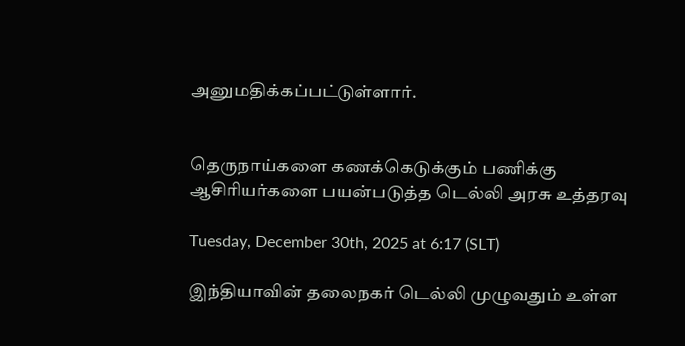அனுமதிக்கப்பட்டுள்ளார்.


தெருநாய்களை கணக்கெடுக்கும் பணிக்கு ஆசிரியர்களை பயன்படுத்த டெல்லி அரசு உத்தரவு

Tuesday, December 30th, 2025 at 6:17 (SLT)

இந்தியாவின் தலைநகர் டெல்லி முழுவதும் உள்ள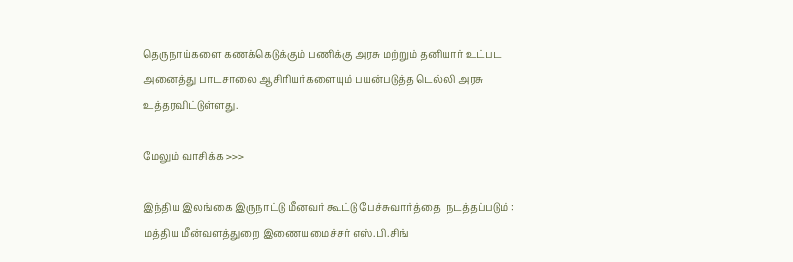தெருநாய்களை கணக்கெடுக்கும் பணிக்கு அரசு மற்றும் தனியார் உட்பட அனைத்து பாடசாலை ஆசிரியர்களையும் பயன்படுத்த டெல்லி அரசு உத்தரவிட்டுள்ளது.

மேலும் வாசிக்க >>>

இந்திய இலங்கை இருநாட்டு மீனவர் கூட்டு பேச்சுவார்த்தை  நடத்தப்படும் : மத்திய மீன்வளத்துறை இணையமைச்சர் எஸ்.பி.சிங்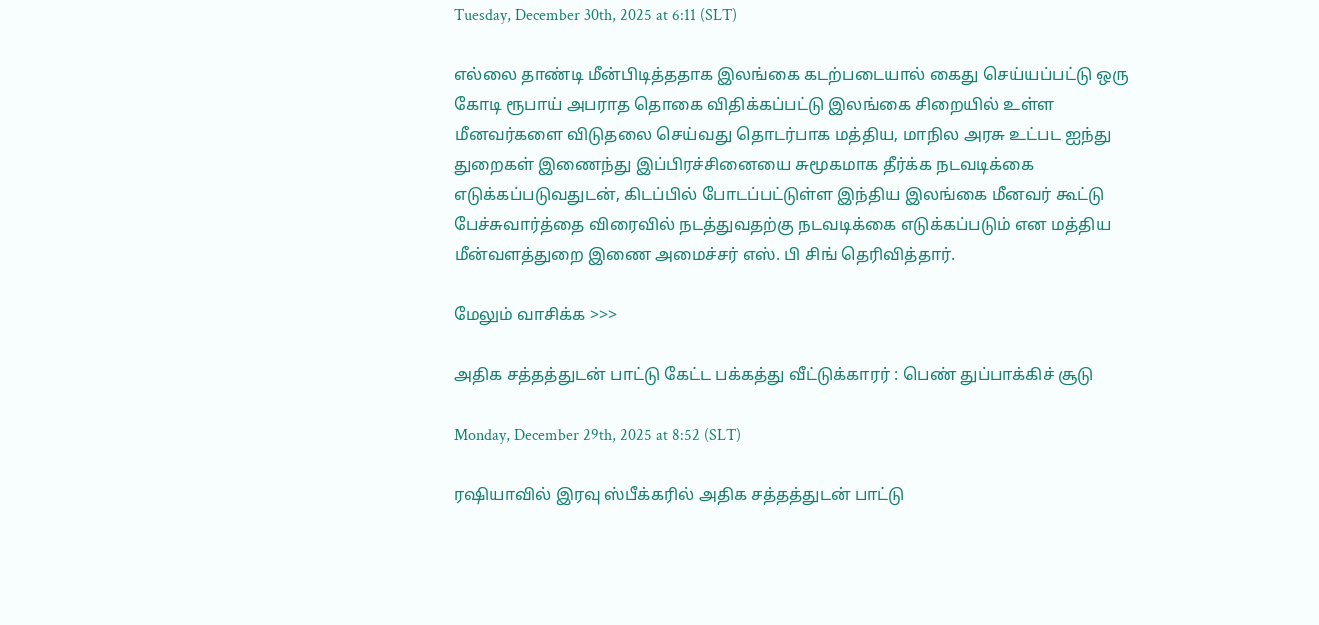Tuesday, December 30th, 2025 at 6:11 (SLT)

எல்லை தாண்டி மீன்பிடித்ததாக இலங்கை கடற்படையால் கைது செய்யப்பட்டு ஒரு கோடி ரூபாய் அபராத தொகை விதிக்கப்பட்டு இலங்கை சிறையில் உள்ள மீனவர்களை விடுதலை செய்வது தொடர்பாக மத்திய, மாநில அரசு உட்பட ஐந்து துறைகள் இணைந்து இப்பிரச்சினையை சுமூகமாக தீர்க்க நடவடிக்கை எடுக்கப்படுவதுடன், கிடப்பில் போடப்பட்டுள்ள இந்திய இலங்கை மீனவர் கூட்டு பேச்சுவார்த்தை விரைவில் நடத்துவதற்கு நடவடிக்கை எடுக்கப்படும் என மத்திய மீன்வளத்துறை இணை அமைச்சர் எஸ். பி சிங் தெரிவித்தார்.

மேலும் வாசிக்க >>>

அதிக சத்தத்துடன் பாட்டு கேட்ட பக்கத்து வீட்டுக்காரர் : பெண் துப்பாக்கிச் சூடு

Monday, December 29th, 2025 at 8:52 (SLT)

ரஷியாவில் இரவு ஸ்பீக்கரில் அதிக சத்தத்துடன் பாட்டு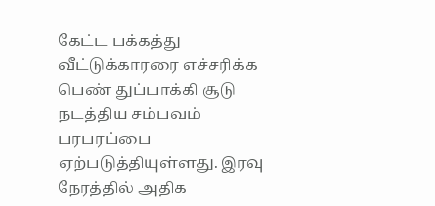கேட்ட பக்கத்து வீட்டுக்காரரை எச்சரிக்க பெண் துப்பாக்கி சூடு நடத்திய சம்பவம் பரபரப்பை ஏற்படுத்தியுள்ளது. இரவு நேரத்தில் அதிக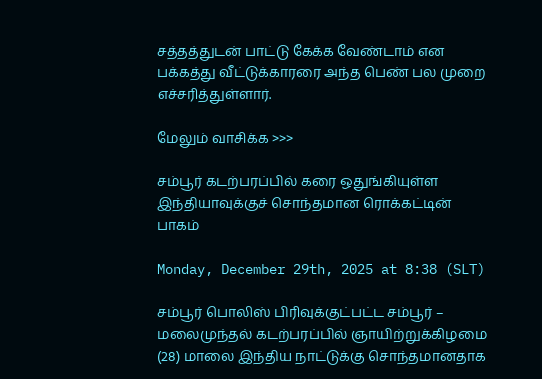சத்தத்துடன் பாட்டு கேக்க வேண்டாம் என பக்கத்து வீட்டுக்காரரை அந்த பெண் பல முறை எச்சரித்துள்ளார்.

மேலும் வாசிக்க >>>

சம்பூர் கடற்பரப்பில் கரை ஒதுங்கியுள்ள இந்தியாவுக்குச் சொந்தமான ரொக்கட்டின் பாகம்

Monday, December 29th, 2025 at 8:38 (SLT)

சம்பூர் பொலிஸ் பிரிவுக்குட்பட்ட சம்பூர் – மலைமுந்தல் கடற்பரப்பில் ஞாயிற்றுக்கிழமை (28) மாலை இந்திய நாட்டுக்கு சொந்தமானதாக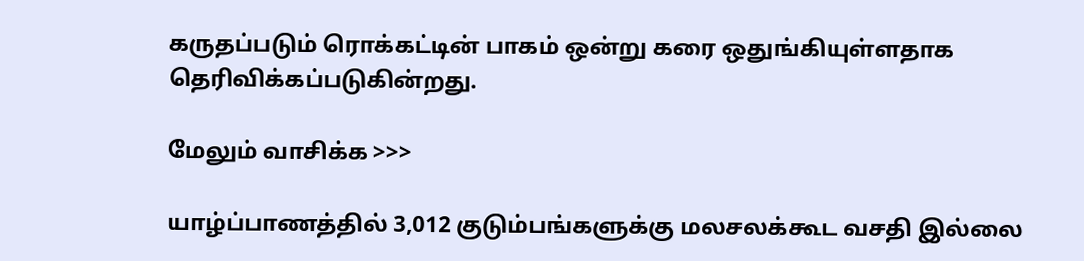கருதப்படும் ரொக்கட்டின் பாகம் ஒன்று கரை ஒதுங்கியுள்ளதாக தெரிவிக்கப்படுகின்றது.

மேலும் வாசிக்க >>>

யாழ்ப்பாணத்தில் 3,012 குடும்பங்களுக்கு மலசலக்கூட வசதி இல்லை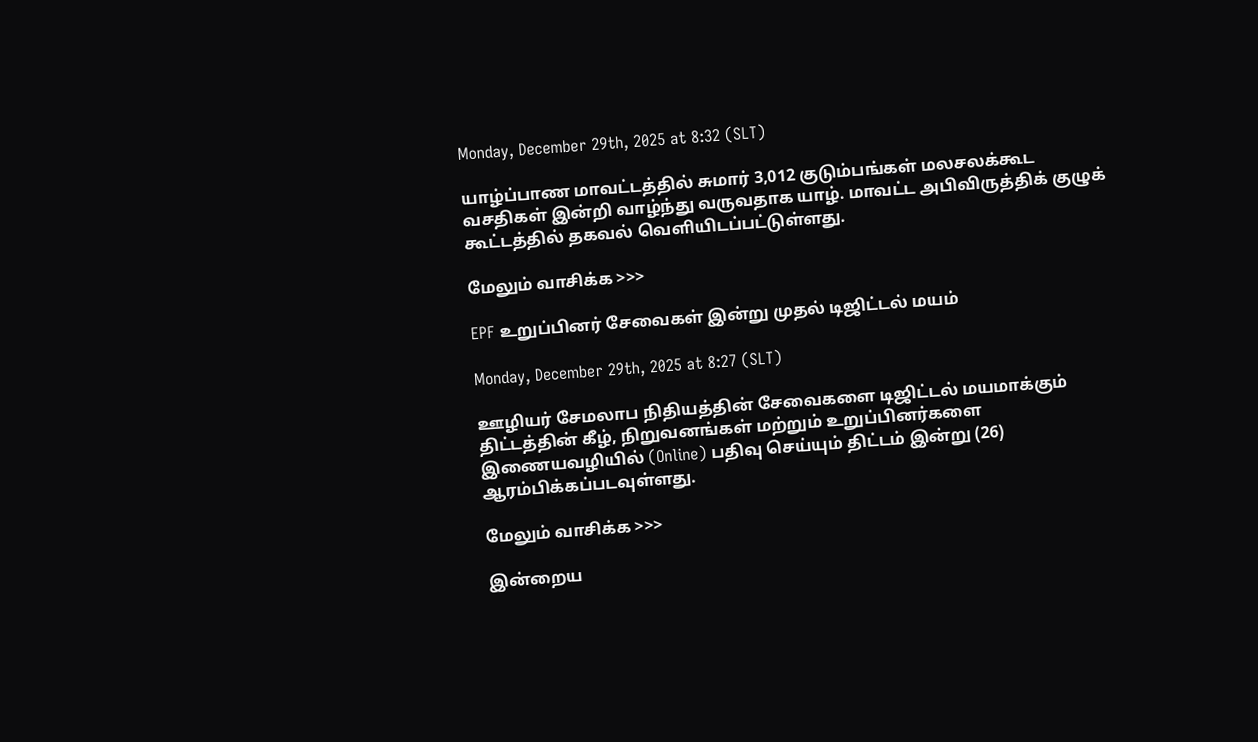Monday, December 29th, 2025 at 8:32 (SLT)

யாழ்ப்பாண மாவட்டத்தில் சுமார் 3,012 குடும்பங்கள் மலசலக்கூட வசதிகள் இன்றி வாழ்ந்து வருவதாக யாழ். மாவட்ட அபிவிருத்திக் குழுக் கூட்டத்தில் தகவல் வெளியிடப்பட்டுள்ளது.

மேலும் வாசிக்க >>>

EPF உறுப்பினர் சேவைகள் இன்று முதல் டிஜிட்டல் மயம்

Monday, December 29th, 2025 at 8:27 (SLT)

ஊழியர் சேமலாப நிதியத்தின் சேவைகளை டிஜிட்டல் மயமாக்கும் திட்டத்தின் கீழ், நிறுவனங்கள் மற்றும் உறுப்பினர்களை இணையவழியில் (Online) பதிவு செய்யும் திட்டம் இன்று (26) ஆரம்பிக்கப்படவுள்ளது.

மேலும் வாசிக்க >>>

இன்றைய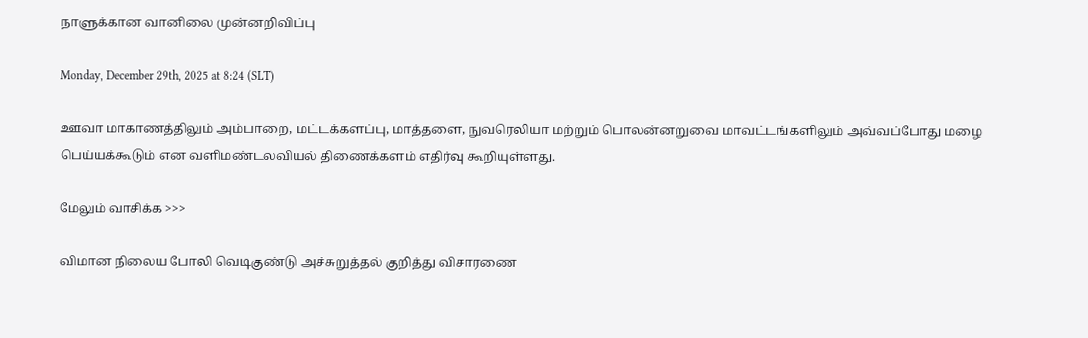நாளுக்கான வானிலை முன்னறிவிப்பு

Monday, December 29th, 2025 at 8:24 (SLT)

ஊவா மாகாணத்திலும் அம்பாறை, மட்டக்களப்பு, மாத்தளை, நுவரெலியா மற்றும் பொலன்னறுவை மாவட்டங்களிலும் அவ்வப்போது மழை பெய்யக்கூடும் என வளிமண்டலவியல் திணைக்களம் எதிர்வு கூறியுள்ளது.

மேலும் வாசிக்க >>>

விமான நிலைய போலி வெடிகுண்டு அச்சுறுத்தல் குறித்து விசாரணை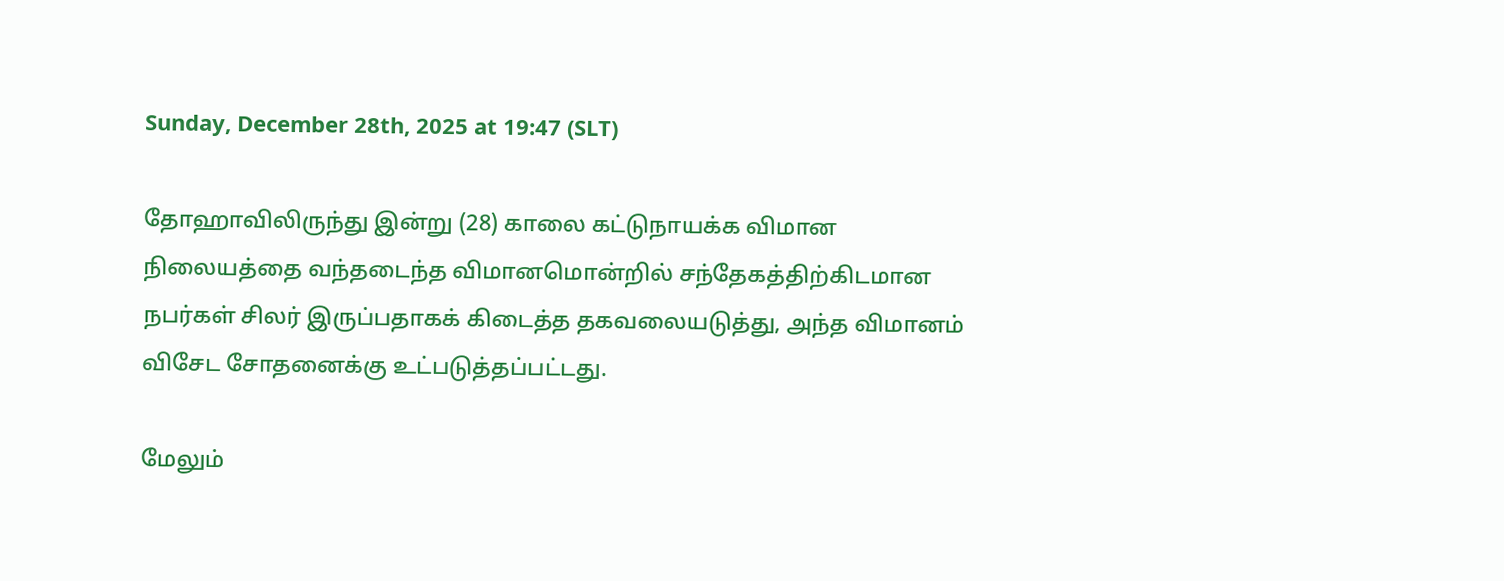Sunday, December 28th, 2025 at 19:47 (SLT)

தோஹாவிலிருந்து இன்று (28) காலை கட்டுநாயக்க விமான நிலையத்தை வந்தடைந்த விமானமொன்றில் சந்தேகத்திற்கிடமான நபர்கள் சிலர் இருப்பதாகக் கிடைத்த தகவலையடுத்து, அந்த விமானம் விசேட சோதனைக்கு உட்படுத்தப்பட்டது.

மேலும்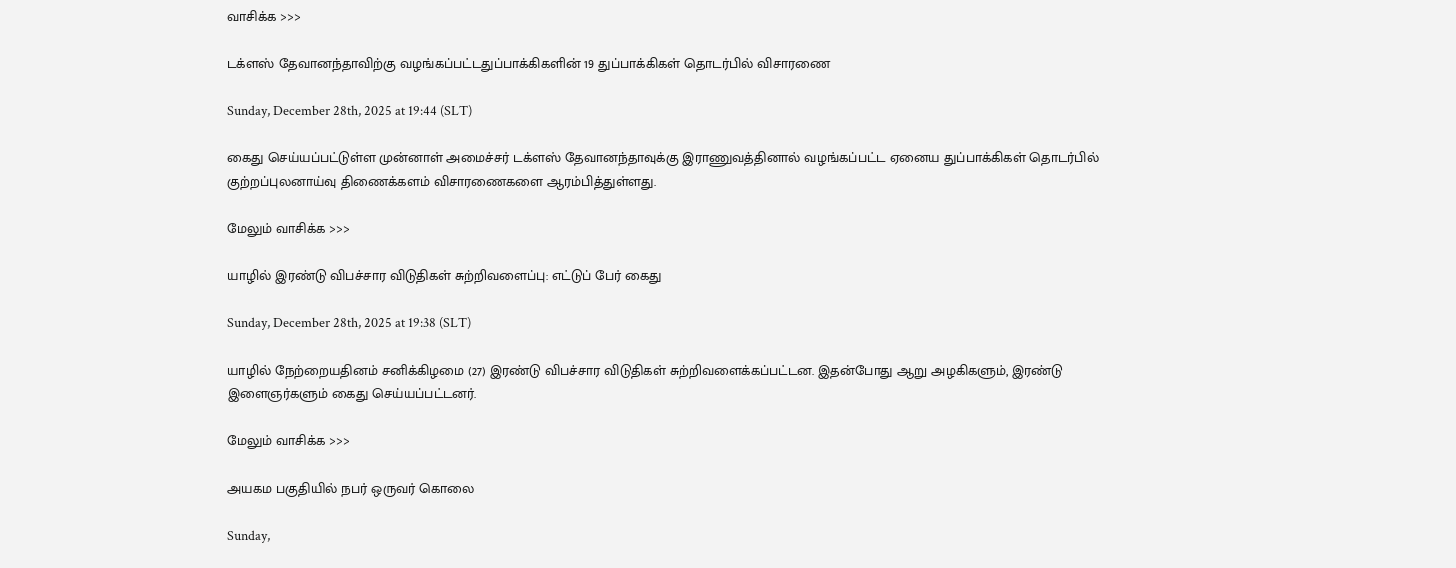வாசிக்க >>>

டக்ளஸ் தேவானந்தாவிற்கு வழங்கப்பட்டதுப்பாக்கிகளின் 19 துப்பாக்கிகள் தொடர்பில் விசாரணை

Sunday, December 28th, 2025 at 19:44 (SLT)

கைது செய்யப்பட்டுள்ள முன்னாள் அமைச்சர் டக்ளஸ் தேவானந்தாவுக்கு இராணுவத்தினால் வழங்கப்பட்ட ஏனைய துப்பாக்கிகள் தொடர்பில் குற்றப்புலனாய்வு திணைக்களம் விசாரணைகளை ஆரம்பித்துள்ளது.

மேலும் வாசிக்க >>>

யாழில் இரண்டு விபச்சார விடுதிகள் சுற்றிவளைப்பு: எட்டுப் பேர் கைது

Sunday, December 28th, 2025 at 19:38 (SLT)

யாழில் நேற்றையதினம் சனிக்கிழமை (27) இரண்டு விபச்சார விடுதிகள் சுற்றிவளைக்கப்பட்டன. இதன்போது ஆறு அழகிகளும், இரண்டு இளைஞர்களும் கைது செய்யப்பட்டனர்.

மேலும் வாசிக்க >>>

அயகம பகுதியில் நபர் ஒருவர் கொலை

Sunday,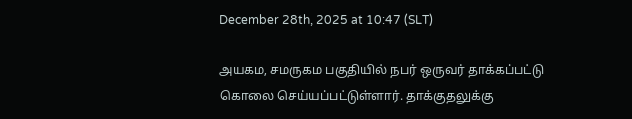December 28th, 2025 at 10:47 (SLT)

அயகம, சமருகம பகுதியில் நபர் ஒருவர் தாக்கப்பட்டு கொலை செய்யப்பட்டுள்ளார். தாக்குதலுக்கு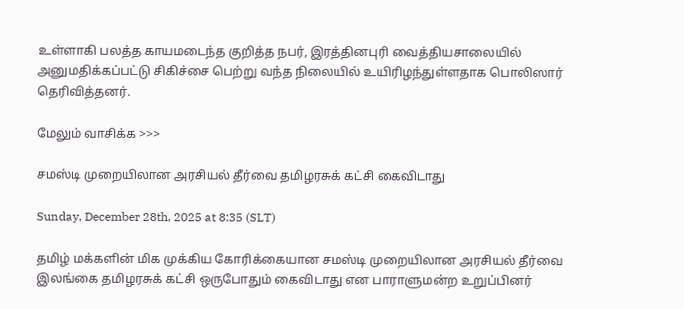உள்ளாகி பலத்த காயமடைந்த குறித்த நபர், இரத்தினபுரி வைத்தியசாலையில் அனுமதிக்கப்பட்டு சிகிச்சை பெற்று வந்த நிலையில் உயிரிழந்துள்ளதாக பொலிஸார் தெரிவித்தனர்.

மேலும் வாசிக்க >>>

சமஸ்டி முறையிலான அரசியல் தீர்வை தமிழரசுக் கட்சி கைவிடாது

Sunday, December 28th, 2025 at 8:35 (SLT)

தமிழ் மக்களின் மிக முக்கிய கோரிக்கையான சமஸ்டி முறையிலான அரசியல் தீர்வை இலங்கை தமிழரசுக் கட்சி ஒருபோதும் கைவிடாது என பாராளுமன்ற உறுப்பினர்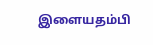இளையதம்பி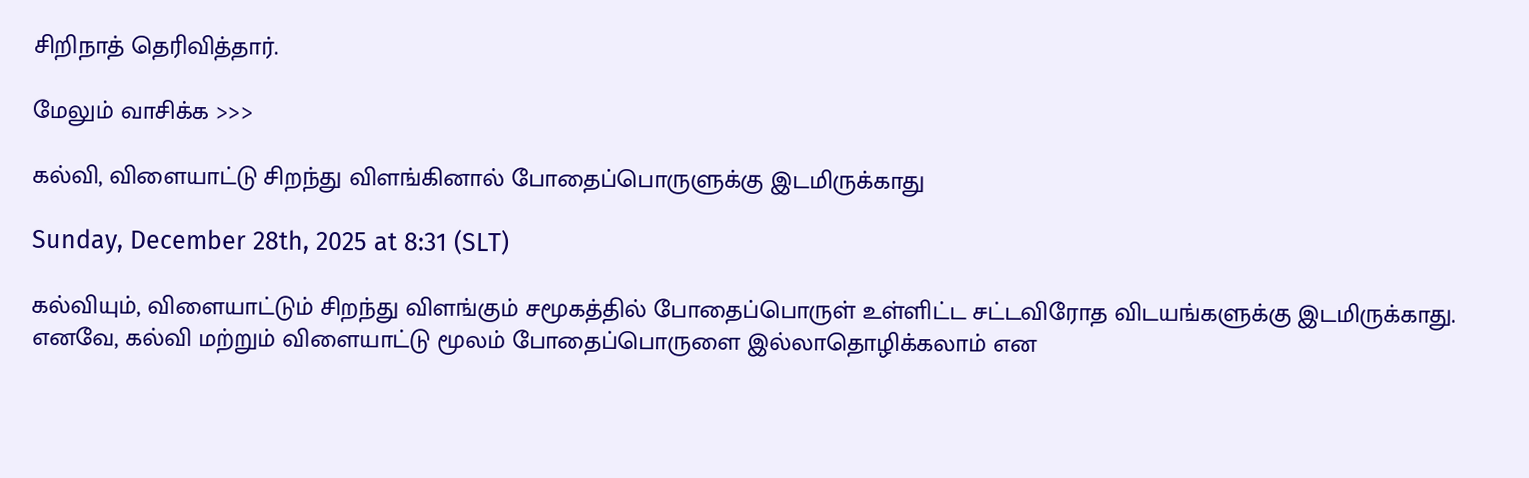சிறிநாத் தெரிவித்தார்.

மேலும் வாசிக்க >>>

கல்வி, விளையாட்டு சிறந்து விளங்கினால் போதைப்பொருளுக்கு இடமிருக்காது

Sunday, December 28th, 2025 at 8:31 (SLT)

கல்வியும், விளையாட்டும் சிறந்து விளங்கும் சமூகத்தில் போதைப்பொருள் உள்ளிட்ட சட்டவிரோத விடயங்களுக்கு இடமிருக்காது. எனவே, கல்வி மற்றும் விளையாட்டு மூலம் போதைப்பொருளை இல்லாதொழிக்கலாம் என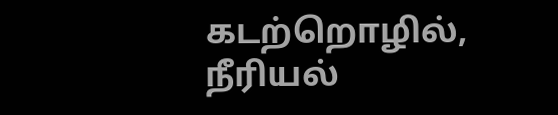கடற்றொழில், நீரியல்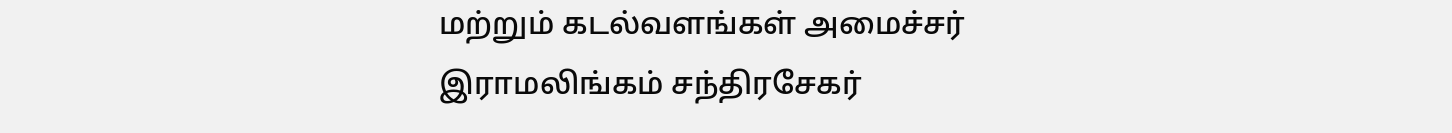மற்றும் கடல்வளங்கள் அமைச்சர் இராமலிங்கம் சந்திரசேகர்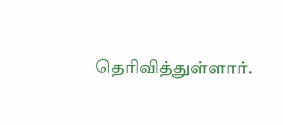தெரிவித்துள்ளார்.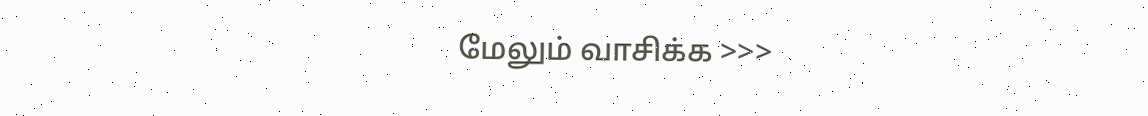மேலும் வாசிக்க >>>